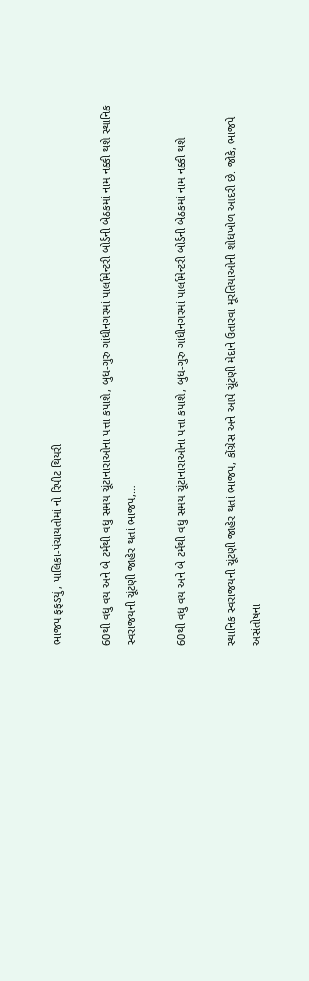ભાજપ ફફડયું, પાલિકા-પંચાયતોમાં નો રિપીટ થિયરી

60થી વધુ વય અને બે ટર્મથી વધુ સમય ચૂંટાનારાઓના પત્તા કપાશે, બુધ-ગુરુ ગાંધીનગરમાં પાર્લામેન્ટરી બોર્ડની બેઠકમાં નામ નક્કી થશે સ્થાનિક સ્વરાજયની ચૂંટણી જાહેર થતાં ભાજપ,…

60થી વધુ વય અને બે ટર્મથી વધુ સમય ચૂંટાનારાઓના પત્તા કપાશે, બુધ-ગુરુ ગાંધીનગરમાં પાર્લામેન્ટરી બોર્ડની બેઠકમાં નામ નક્કી થશે

સ્થાનિક સ્વરાજયની ચૂંટણી જાહેર થતાં ભાજપ, કોંગ્રેસ અને આપે ચૂંટણી મેદાને ઉતારવા મૂરતિયાઓની શોધખોળ આદરી છે. જોકે, ભાજપે અસંતોષના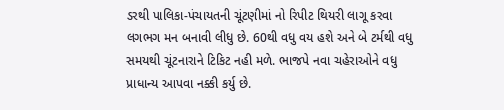ડરથી પાલિકા-પંચાયતની ચૂંટણીમાં નો રિપીટ થિયરી લાગૂ કરવા લગભગ મન બનાવી લીધુ છે. 60થી વધુ વય હશે અને બે ટર્મથી વધુ સમયથી ચૂંટનારાને ટિકિટ નહી મળે. ભાજપે નવા ચહેરાઓને વધુ પ્રાધાન્ય આપવા નક્કી કર્યુ છે.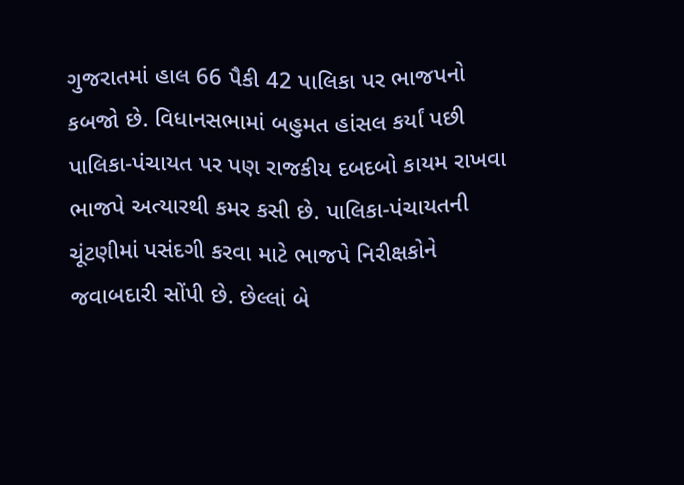ગુજરાતમાં હાલ 66 પૈકી 42 પાલિકા પર ભાજપનો કબજો છે. વિધાનસભામાં બહુમત હાંસલ કર્યાં પછી પાલિકા-પંચાયત પર પણ રાજકીય દબદબો કાયમ રાખવા ભાજપે અત્યારથી કમર કસી છે. પાલિકા-પંચાયતની ચૂંટણીમાં પસંદગી કરવા માટે ભાજપે નિરીક્ષકોને જવાબદારી સોંપી છે. છેલ્લાં બે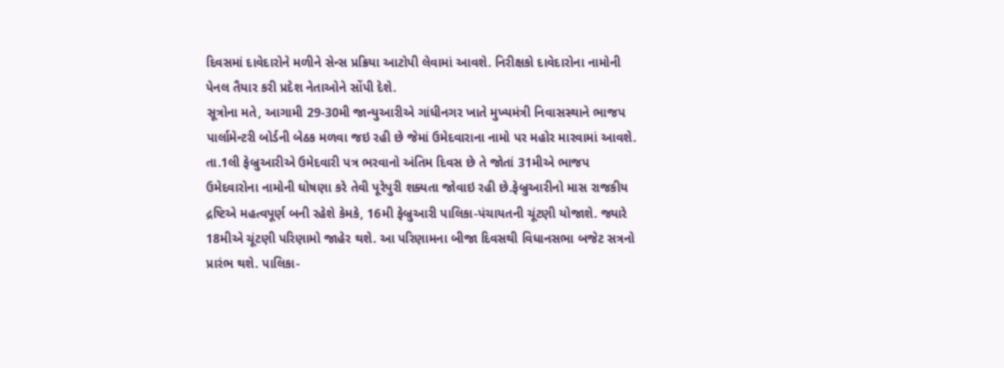દિવસમાં દાવેદારોને મળીને સેન્સ પ્રક્રિયા આટોપી લેવામાં આવશે. નિરીક્ષકો દાવેદારોના નામોની પેનલ તૈયાર કરી પ્રદેશ નેતાઓને સોંપી દેશે.
સૂત્રોના મતે, આગામી 29-30મી જાન્યુઆરીએ ગાંધીનગર ખાતે મુખ્યમંત્રી નિવાસસ્થાને ભાજપ પાર્લામેન્ટરી બોર્ડની બેઠક મળવા જઇ રહી છે જેમાં ઉમેદવારાના નામો પર મહોર મારવામાં આવશે. તા.1લી ફેબ્રુઆરીએ ઉમેદવારી પત્ર ભરવાનો અંતિમ દિવસ છે તે જોતાં 31મીએ ભાજપ ઉમેદવારોના નામોની ઘોષણા કરે તેવી પૂરેપુરી શક્યતા જોવાઇ રહી છે.ફેબ્રુઆરીનો માસ રાજકીય દ્રષ્ટિએ મહત્વપૂર્ણ બની રહેશે કેમકે, 16મી ફેબ્રુઆરી પાલિકા-પંચાયતની ચૂંટણી યોજાશે. જ્યારે 18મીએ ચૂંટણી પરિણામો જાહેર થશે. આ પરિણામના બીજા દિવસથી વિધાનસભા બજેટ સત્રનો પ્રારંભ થશે. પાલિકા-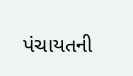પંચાયતની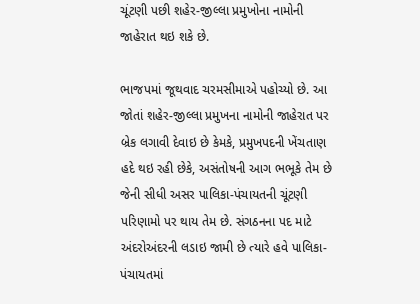ચૂંટણી પછી શહેર-જીલ્લા પ્રમુખોના નામોની જાહેરાત થઇ શકે છે.

ભાજપમાં જૂથવાદ ચરમસીમાએ પહોચ્યો છે. આ જોતાં શહેર-જીલ્લા પ્રમુખના નામોની જાહેરાત પર બ્રેક લગાવી દેવાઇ છે કેમકે, પ્રમુખપદની ખેંચતાણ હદે થઇ રહી છેકે, અસંતોષની આગ ભભૂકે તેમ છે જેની સીધી અસર પાલિકા-પંચાયતની ચૂંટણી પરિણામો પર થાય તેમ છે. સંગઠનના પદ માટે અંદરોઅંદરની લડાઇ જામી છે ત્યારે હવે પાલિકા-પંચાયતમાં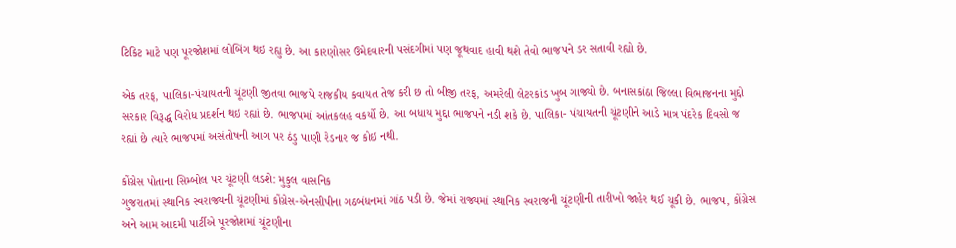ટિકિટ માટે પણ પૂરજોશમાં લોબિંગ થઇ રહ્યુ છે. આ કારણોસર ઉમેદવારની પસંદગીમાં પણ જૂથવાદ હાવી થશે તેવો ભાજપને ડર સતાવી રહ્યો છે.

એક તરફ, પાલિકા-પંચાયતની ચૂંટણી જીતવા ભાજપે રાજકીય કવાયત તેજ કરી છ તો બીજી તરફ, અમરેલી લેટરકાંડ ખુબ ગાજ્યો છે. બનાસકાંઠા જિલ્લા વિભાજનના મુદ્દો સરકાર વિરૂદ્ધ વિરોધ પ્રદર્શન થઇ રહ્યાં છે. ભાજપમાં આંતકલહ વકર્યો છે. આ બધાય મુદ્દા ભાજપને નડી શકે છે. પાલિકા- પંચાયતની ચૂંટણીને આડે માત્ર પંદરેક દિવસો જ રહ્યાં છે ત્યારે ભાજપમાં અસંતોષની આગ પર ઠંડુ પાણી રેડનાર જ કોઇ નથી.

કોંગ્રેસ પોતાના સિમ્બોલ પર ચૂંટણી લડશે: મુકુલ વાસનિક
ગુજરાતમાં સ્થાનિક સ્વરાજ્યની ચૂંટણીમાં કોંગ્રેસ-એનસીપીના ગઠબંધનમાં ગાંઠ પડી છે. જેમાં રાજ્યમાં સ્થાનિક સ્વરાજની ચૂંટણીની તારીખો જાહેર થઈ ચૂકી છે. ભાજપ, કોંગ્રેસ અને આમ આદમી પાર્ટીએ પૂરજોશમાં ચૂંટણીના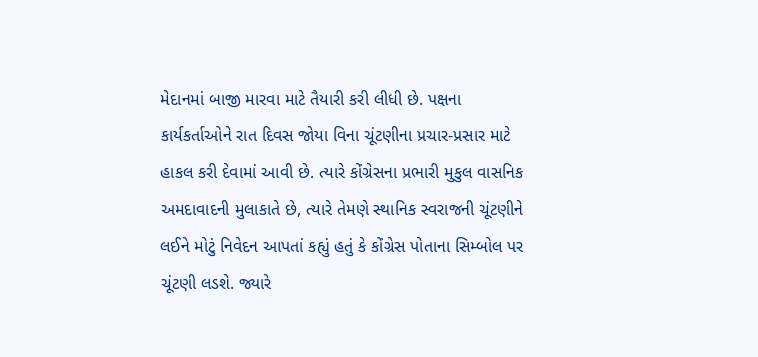મેદાનમાં બાજી મારવા માટે તૈયારી કરી લીધી છે. પક્ષના કાર્યકર્તાઓને રાત દિવસ જોયા વિના ચૂંટણીના પ્રચાર-પ્રસાર માટે હાકલ કરી દેવામાં આવી છે. ત્યારે કોંગ્રેસના પ્રભારી મુકુલ વાસનિક અમદાવાદની મુલાકાતે છે, ત્યારે તેમણે સ્થાનિક સ્વરાજની ચૂંટણીને લઈને મોટું નિવેદન આપતાં કહ્યું હતું કે કોંગ્રેસ પોતાના સિમ્બોલ પર ચૂંટણી લડશે. જ્યારે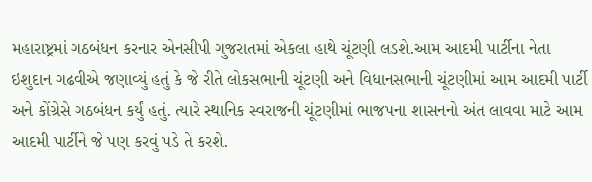મહારાષ્ટ્રમાં ગઠબંધન કરનાર એનસીપી ગુજરાતમાં એકલા હાથે ચૂંટણી લડશે.આમ આદમી પાર્ટીના નેતા ઇશુદાન ગઢવીએ જણાવ્યું હતું કે જે રીતે લોકસભાની ચૂંટણી અને વિધાનસભાની ચૂંટણીમાં આમ આદમી પાર્ટી અને કોંગ્રેસે ગઠબંધન કર્યું હતું. ત્યારે સ્થાનિક સ્વરાજની ચૂંટણીમાં ભાજપના શાસનનો અંત લાવવા માટે આમ આદમી પાર્ટીને જે પણ કરવું પડે તે કરશે.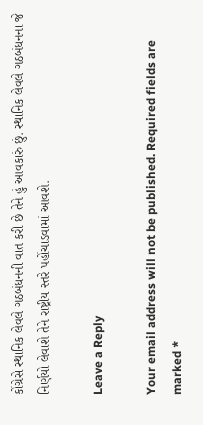કોંગ્રેસે સ્થાનિક લેવલે ગઠબંધનની વાત કરી છે તેને હું આવકારું છું. સ્થાનિક લેવલે ગઠબંધનના જે નિર્ણયો લેવાશે તેને રાષ્ટ્રીય સ્તરે પહોંચાડવામાં આવશે.

Leave a Reply

Your email address will not be published. Required fields are marked *